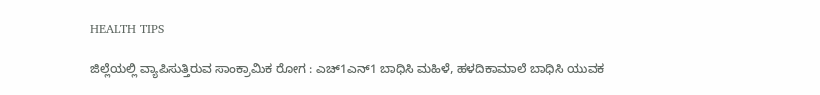HEALTH TIPS

ಜಿಲ್ಲೆಯಲ್ಲಿ ವ್ಯಾಪಿಸುತ್ತಿರುವ ಸಾಂಕ್ರಾಮಿಕ ರೋಗ : ಎಚ್1ಎನ್1 ಬಾಧಿಸಿ ಮಹಿಳೆ, ಹಳದಿಕಾಮಾಲೆ ಬಾಧಿಸಿ ಯುವಕ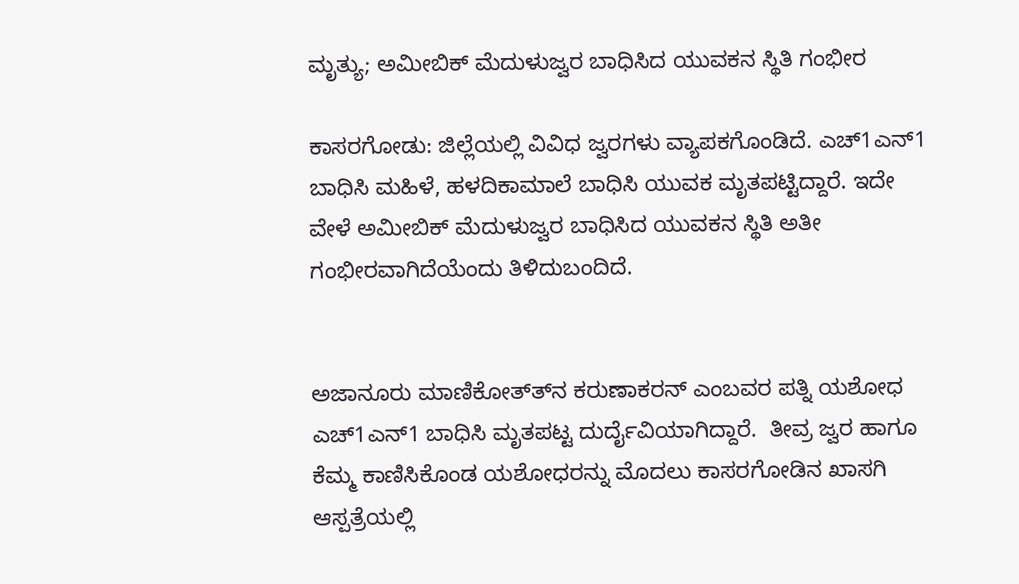ಮೃತ್ಯು; ಅಮೀಬಿಕ್ ಮೆದುಳುಜ್ವರ ಬಾಧಿಸಿದ ಯುವಕನ ಸ್ಥಿತಿ ಗಂಭೀರ

ಕಾಸರಗೋಡು: ಜಿಲ್ಲೆಯಲ್ಲಿ ವಿವಿಧ ಜ್ವರಗಳು ವ್ಯಾಪಕಗೊಂಡಿದೆ. ಎಚ್1ಎನ್1 ಬಾಧಿಸಿ ಮಹಿಳೆ, ಹಳದಿಕಾಮಾಲೆ ಬಾಧಿಸಿ ಯುವಕ ಮೃತಪಟ್ಟಿದ್ದಾರೆ. ಇದೇ ವೇಳೆ ಅಮೀಬಿಕ್ ಮೆದುಳುಜ್ವರ ಬಾಧಿಸಿದ ಯುವಕನ ಸ್ಥಿತಿ ಅತೀ ಗಂಭೀರವಾಗಿದೆಯೆಂದು ತಿಳಿದುಬಂದಿದೆ.


ಅಜಾನೂರು ಮಾಣಿಕೋತ್ತ್‍ನ ಕರುಣಾಕರನ್ ಎಂಬವರ ಪತ್ನಿ ಯಶೋಧ ಎಚ್1ಎನ್1 ಬಾಧಿಸಿ ಮೃತಪಟ್ಟ ದುರ್ದೈವಿಯಾಗಿದ್ದಾರೆ.  ತೀವ್ರ ಜ್ವರ ಹಾಗೂ ಕೆಮ್ಮ ಕಾಣಿಸಿಕೊಂಡ ಯಶೋಧರನ್ನು ಮೊದಲು ಕಾಸರಗೋಡಿನ ಖಾಸಗಿ ಆಸ್ಪತ್ರೆಯಲ್ಲಿ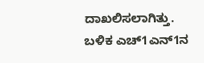ದಾಖಲಿಸಲಾಗಿತ್ತು. ಬಳಿಕ ಎಚ್1ಎನ್1ನ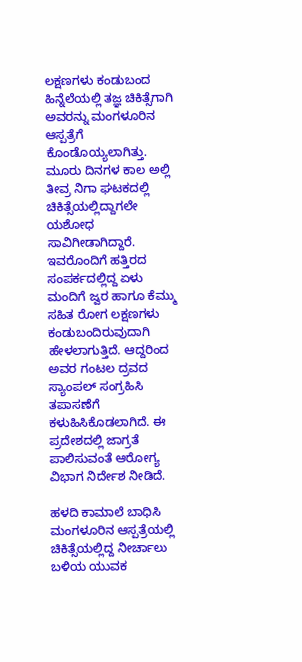ಲಕ್ಷಣಗಳು ಕಂಡುಬಂದ ಹಿನ್ನೆಲೆಯಲ್ಲಿ ತಜ್ಞ ಚಿಕಿತ್ಸೆಗಾಗಿ  ಅವರನ್ನು ಮಂಗಳೂರಿನ ಆಸ್ಪತ್ರೆಗೆ ಕೊಂಡೊಯ್ಯಲಾಗಿತ್ತು. ಮೂರು ದಿನಗಳ ಕಾಲ ಅಲ್ಲಿ ತೀವ್ರ ನಿಗಾ ಘಟಕದಲ್ಲಿ ಚಿಕಿತ್ಸೆಯಲ್ಲಿದ್ದಾಗಲೇ ಯಶೋಧ ಸಾವಿಗೀಡಾಗಿದ್ದಾರೆ. ಇವರೊಂದಿಗೆ ಹತ್ತಿರದ ಸಂಪರ್ಕದಲ್ಲಿದ್ದ ಏಳು ಮಂದಿಗೆ ಜ್ವರ ಹಾಗೂ ಕೆಮ್ಮು ಸಹಿತ ರೋಗ ಲಕ್ಷಣಗಳು ಕಂಡುಬಂದಿರುವುದಾಗಿ ಹೇಳಲಾಗುತ್ತಿದೆ. ಆದ್ದರಿಂದ ಅವರ ಗಂಟಲ ದ್ರವದ ಸ್ಯಾಂಪಲ್ ಸಂಗ್ರಹಿಸಿ ತಪಾಸಣೆಗೆ ಕಳುಹಿಸಿಕೊಡಲಾಗಿದೆ. ಈ ಪ್ರದೇಶದಲ್ಲಿ ಜಾಗ್ರತೆ ಪಾಲಿಸುವಂತೆ ಆರೋಗ್ಯ ವಿಭಾಗ ನಿರ್ದೇಶ ನೀಡಿದೆ.

ಹಳದಿ ಕಾಮಾಲೆ ಬಾಧಿಸಿ ಮಂಗಳೂರಿನ ಆಸ್ಪತ್ರೆಯಲ್ಲಿ ಚಿಕಿತ್ಸೆಯಲ್ಲಿದ್ದ ನೀರ್ಚಾಲು ಬಳಿಯ ಯುವಕ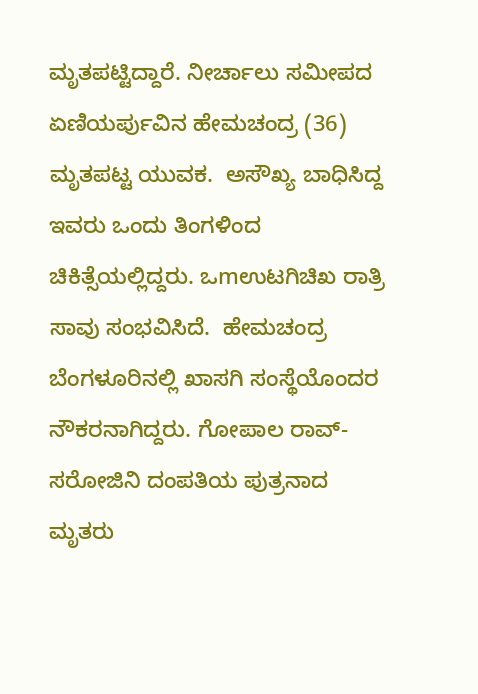ಮೃತಪಟ್ಟಿದ್ದಾರೆ. ನೀರ್ಚಾಲು ಸಮೀಪದ ಏಣಿಯರ್ಪುವಿನ ಹೇಮಚಂದ್ರ (36)  ಮೃತಪಟ್ಟ ಯುವಕ.  ಅಸೌಖ್ಯ ಬಾಧಿಸಿದ್ದ ಇವರು ಒಂದು ತಿಂಗಳಿಂದ ಚಿಕಿತ್ಸೆಯಲ್ಲಿದ್ದರು. ಒmಉಟಗಿಚಿಖ ರಾತ್ರಿ ಸಾವು ಸಂಭವಿಸಿದೆ.  ಹೇಮಚಂದ್ರ ಬೆಂಗಳೂರಿನಲ್ಲಿ ಖಾಸಗಿ ಸಂಸ್ಥೆಯೊಂದರ ನೌಕರನಾಗಿದ್ದರು. ಗೋಪಾಲ ರಾವ್-ಸರೋಜಿನಿ ದಂಪತಿಯ ಪುತ್ರನಾದ ಮೃತರು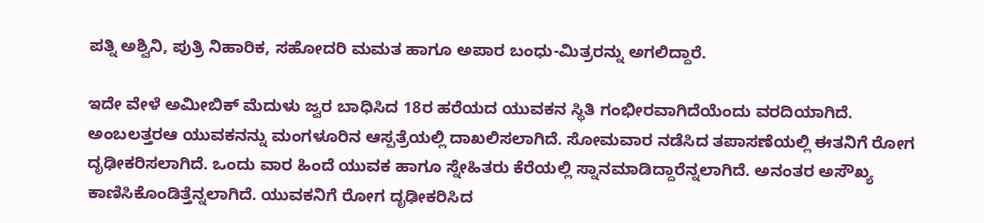ಪತ್ನಿ ಅಶ್ವಿನಿ, ಪುತ್ರಿ ನಿಹಾರಿಕ, ಸಹೋದರಿ ಮಮತ ಹಾಗೂ ಅಪಾರ ಬಂಧು-ಮಿತ್ರರನ್ನು ಅಗಲಿದ್ದಾರೆ.

ಇದೇ ವೇಳೆ ಅಮೀಬಿಕ್ ಮೆದುಳು ಜ್ವರ ಬಾಧಿಸಿದ 18ರ ಹರೆಯದ ಯುವಕನ ಸ್ಥಿತಿ ಗಂಭೀರವಾಗಿದೆಯೆಂದು ವರದಿಯಾಗಿದೆ. ಅಂಬಲತ್ತರಆ ಯುವಕನನ್ನು ಮಂಗಳೂರಿನ ಆಸ್ಪತ್ರೆಯಲ್ಲಿ ದಾಖಲಿಸಲಾಗಿದೆ. ಸೋಮವಾರ ನಡೆಸಿದ ತಪಾಸಣೆಯಲ್ಲಿ ಈತನಿಗೆ ರೋಗ ದೃಢೀಕರಿಸಲಾಗಿದೆ. ಒಂದು ವಾರ ಹಿಂದೆ ಯುವಕ ಹಾಗೂ ಸ್ನೇಹಿತರು ಕೆರೆಯಲ್ಲಿ ಸ್ನಾನಮಾಡಿದ್ದಾರೆನ್ನಲಾಗಿದೆ. ಅನಂತರ ಅಸೌಖ್ಯ ಕಾಣಿಸಿಕೊಂಡಿತ್ತೆನ್ನಲಾಗಿದೆ. ಯುವಕನಿಗೆ ರೋಗ ದೃಢೀಕರಿಸಿದ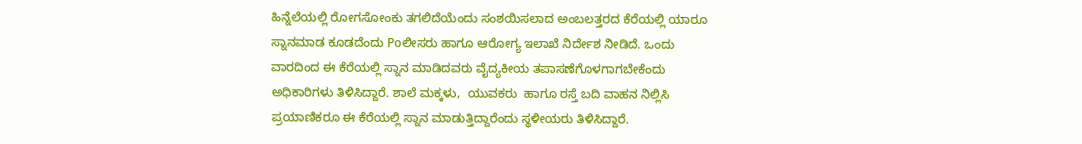ಹಿನ್ನೆಲೆಯಲ್ಲಿ ರೋಗಸೋಂಕು ತಗಲಿದೆಯೆಂದು ಸಂಶಯಿಸಲಾದ ಅಂಬಲತ್ತರದ ಕೆರೆಯಲ್ಲಿ ಯಾರೂ ಸ್ನಾನಮಾಡ ಕೂಡದೆಂದು Poಲೀಸರು ಹಾಗೂ ಆರೋಗ್ಯ ಇಲಾಖೆ ನಿರ್ದೇಶ ನೀಡಿದೆ. ಒಂದು ವಾರದಿಂದ ಈ ಕೆರೆಯಲ್ಲಿ ಸ್ನಾನ ಮಾಡಿದವರು ವೈದ್ಯಕೀಯ ತಪಾಸಣೆಗೊಳಗಾಗಬೇಕೆಂದು ಅಧಿಕಾರಿಗಳು ತಿಳಿಸಿದ್ದಾರೆ. ಶಾಲೆ ಮಕ್ಕಳು,  ಯುವಕರು  ಹಾಗೂ ರಸ್ತೆ ಬದಿ ವಾಹನ ನಿಲ್ಲಿಸಿ ಪ್ರಯಾಣಿಕರೂ ಈ ಕೆರೆಯಲ್ಲಿ ಸ್ನಾನ ಮಾಡುತ್ತಿದ್ದಾರೆಂದು ಸ್ಥಳೀಯರು ತಿಳಿಸಿದ್ದಾರೆ.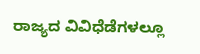ರಾಜ್ಯದ ವಿವಿಧೆಡೆಗಳಲ್ಲೂ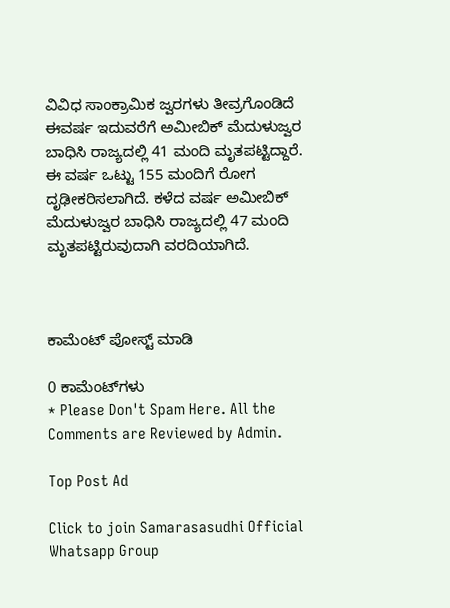ವಿವಿಧ ಸಾಂಕ್ರಾಮಿಕ ಜ್ವರಗಳು ತೀವ್ರಗೊಂಡಿದೆ ಈವರ್ಷ ಇದುವರೆಗೆ ಅಮೀಬಿಕ್ ಮೆದುಳುಜ್ವರ ಬಾಧಿಸಿ ರಾಜ್ಯದಲ್ಲಿ 41 ಮಂದಿ ಮೃತಪಟ್ಟಿದ್ದಾರೆ. ಈ ವರ್ಷ ಒಟ್ಟು 155 ಮಂದಿಗೆ ರೋಗ ದೃಢೀಕರಿಸಲಾಗಿದೆ. ಕಳೆದ ವರ್ಷ ಅಮೀಬಿಕ್ ಮೆದುಳುಜ್ವರ ಬಾಧಿಸಿ ರಾಜ್ಯದಲ್ಲಿ 47 ಮಂದಿ ಮೃತಪಟ್ಟಿರುವುದಾಗಿ ವರದಿಯಾಗಿದೆ.



ಕಾಮೆಂಟ್‌‌ ಪೋಸ್ಟ್‌ ಮಾಡಿ

0 ಕಾಮೆಂಟ್‌ಗಳು
* Please Don't Spam Here. All the Comments are Reviewed by Admin.

Top Post Ad

Click to join Samarasasudhi Official Whatsapp Group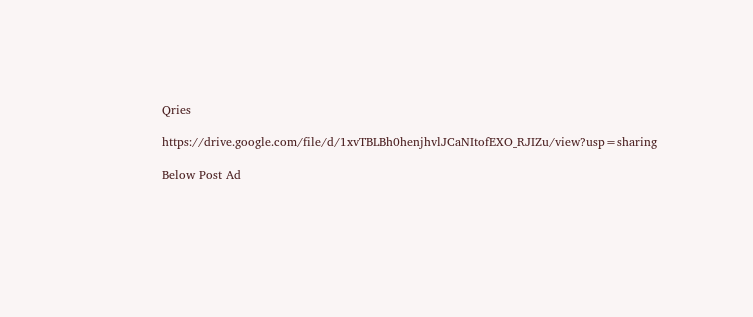Qries

https://drive.google.com/file/d/1xvTBLBh0henjhvlJCaNItofEXO_RJIZu/view?usp=sharing

Below Post Ad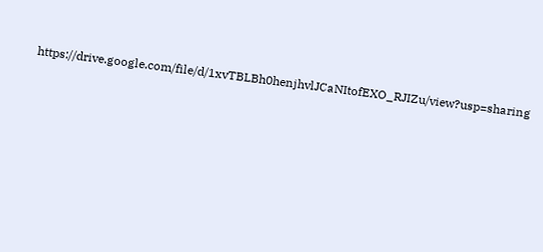https://drive.google.com/file/d/1xvTBLBh0henjhvlJCaNItofEXO_RJIZu/view?usp=sharing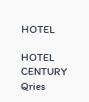HOTEL

HOTEL
CENTURY
Qries